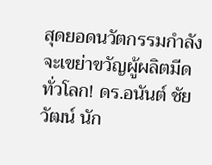สุดยอดนวัตกรรมกำลังจะเขย่าขวัญผู้ผลิตมีดทั่วโลก! ดร.อนันต์ ชัยวัฒน์ นัก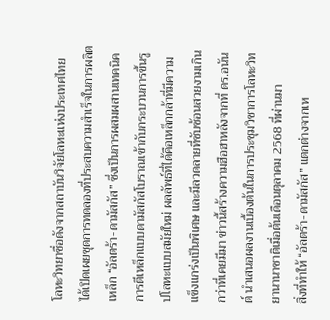โลหะวิทยาชื่อดังจากสถาบันวิจัยโลหะแห่งประเทศไทย ได้เปิดเผยชุดการทดลองที่ประสบความสำเร็จในการผลิตเหล็ก “อัลตร้า-ดามัสกัส” ซึ่งเป็นการผสมผสานเทคนิคการตีเหล็กแบบดามัสกัสโบราณเข้ากับกระบวนการขึ้นรูปโลหะแบบสมัยใหม่ ผลลัพธ์ที่ได้คือเหล็กกล้าที่มีความแข็งแกร่งเป็นพิเศษ และมีลวดลายที่ซับซ้อนสวยงามเกินกว่าที่เคยมีมา ข่าวนี้สร้างความฮือฮาหลังจากที่ ดร.อนันต์ นำเสนอผลงานเบื้องต้นในการประชุมวิชาการโลหะวิทยานานาชาติเมื่อต้นเดือนตุลาคม 2568 ที่ผ่านมา
สิ่งที่ทำให้ “อัลตร้า-ดามัสกัส” แตกต่างจากเห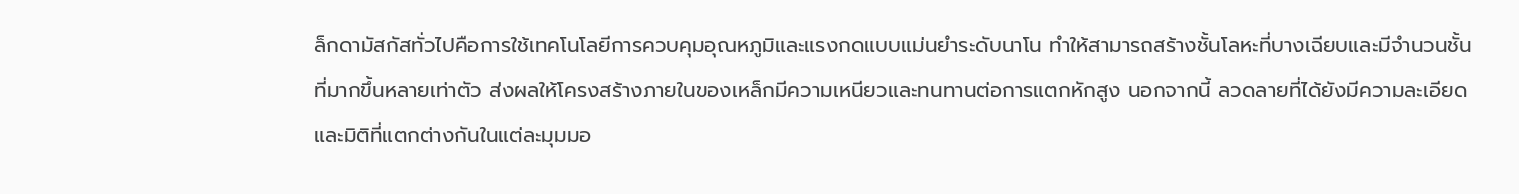ล็กดามัสกัสทั่วไปคือการใช้เทคโนโลยีการควบคุมอุณหภูมิและแรงกดแบบแม่นยำระดับนาโน ทำให้สามารถสร้างชั้นโลหะที่บางเฉียบและมีจำนวนชั้นที่มากขึ้นหลายเท่าตัว ส่งผลให้โครงสร้างภายในของเหล็กมีความเหนียวและทนทานต่อการแตกหักสูง นอกจากนี้ ลวดลายที่ได้ยังมีความละเอียดและมิติที่แตกต่างกันในแต่ละมุมมอ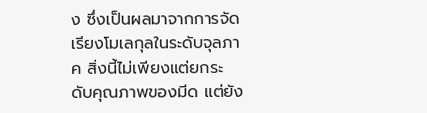ง ซึ่งเป็นผลมาจากการจัดเรียงโมเลกุลในระดับจุลภาค สิ่งนี้ไม่เพียงแต่ยกระดับคุณภาพของมีด แต่ยัง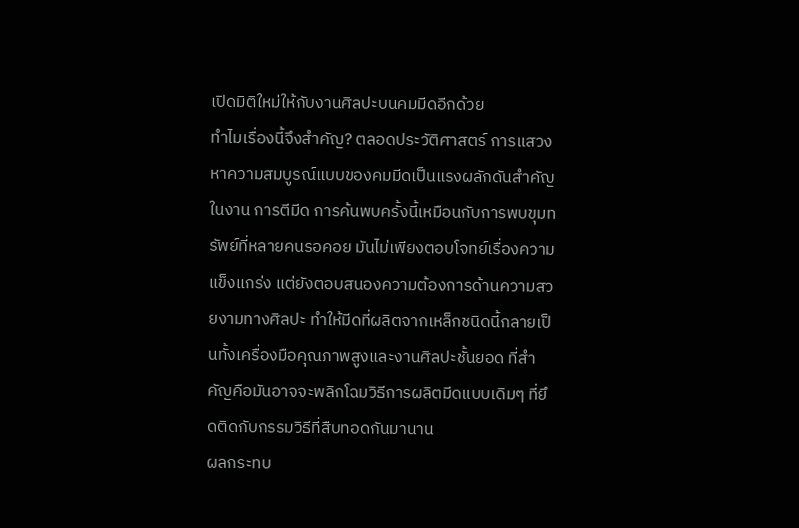เปิดมิติใหม่ให้กับงานศิลปะบนคมมีดอีกด้วย
ทำไมเรื่องนี้จึงสำคัญ? ตลอดประวัติศาสตร์ การแสวงหาความสมบูรณ์แบบของคมมีดเป็นแรงผลักดันสำคัญในงาน การตีมีด การค้นพบครั้งนี้เหมือนกับการพบขุมทรัพย์ที่หลายคนรอคอย มันไม่เพียงตอบโจทย์เรื่องความแข็งแกร่ง แต่ยังตอบสนองความต้องการด้านความสวยงามทางศิลปะ ทำให้มีดที่ผลิตจากเหล็กชนิดนี้กลายเป็นทั้งเครื่องมือคุณภาพสูงและงานศิลปะชั้นยอด ที่สำคัญคือมันอาจจะพลิกโฉมวิธีการผลิตมีดแบบเดิมๆ ที่ยึดติดกับกรรมวิธีที่สืบทอดกันมานาน
ผลกระทบ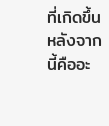ที่เกิดขึ้นหลังจากนี้คืออะ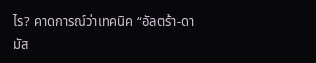ไร? คาดการณ์ว่าเทคนิค “อัลตร้า-ดามัส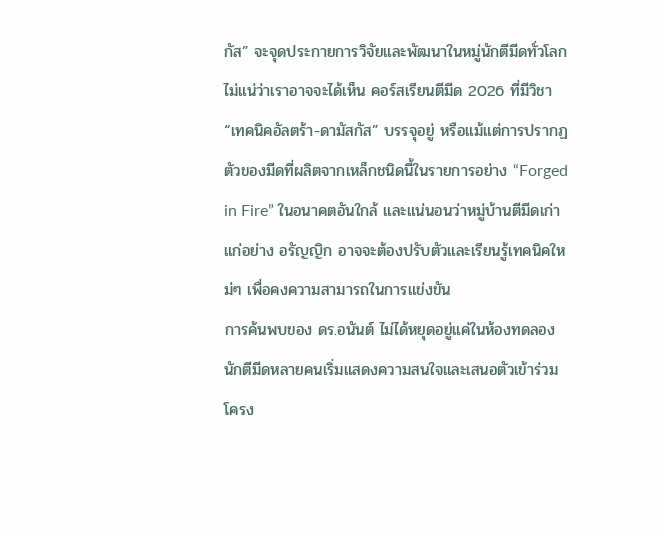กัส” จะจุดประกายการวิจัยและพัฒนาในหมู่นักตีมีดทั่วโลก ไม่แน่ว่าเราอาจจะได้เห็น คอร์สเรียนตีมีด 2026 ที่มีวิชา “เทคนิคอัลตร้า-ดามัสกัส” บรรจุอยู่ หรือแม้แต่การปรากฏตัวของมีดที่ผลิตจากเหล็กชนิดนี้ในรายการอย่าง “Forged in Fire” ในอนาคตอันใกล้ และแน่นอนว่าหมู่บ้านตีมีดเก่าแก่อย่าง อรัญญิก อาจจะต้องปรับตัวและเรียนรู้เทคนิคใหม่ๆ เพื่อคงความสามารถในการแข่งขัน
การค้นพบของ ดร.อนันต์ ไม่ได้หยุดอยู่แค่ในห้องทดลอง นักตีมีดหลายคนเริ่มแสดงความสนใจและเสนอตัวเข้าร่วมโครง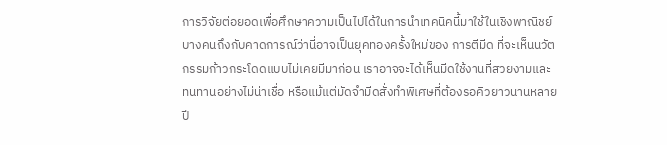การวิจัยต่อยอดเพื่อศึกษาความเป็นไปได้ในการนำเทคนิคนี้มาใช้ในเชิงพาณิชย์ บางคนถึงกับคาดการณ์ว่านี่อาจเป็นยุคทองครั้งใหม่ของ การตีมีด ที่จะเห็นนวัตกรรมก้าวกระโดดแบบไม่เคยมีมาก่อน เราอาจจะได้เห็นมีดใช้งานที่สวยงามและทนทานอย่างไม่น่าเชื่อ หรือแม้แต่มัดจำมีดสั่งทำพิเศษที่ต้องรอคิวยาวนานหลายปี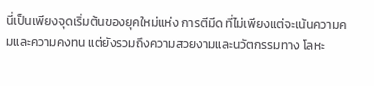นี่เป็นเพียงจุดเริ่มต้นของยุคใหม่แห่ง การตีมีด ที่ไม่เพียงแต่จะเน้นความคมและความคงทน แต่ยังรวมถึงความสวยงามและนวัตกรรมทาง โลหะ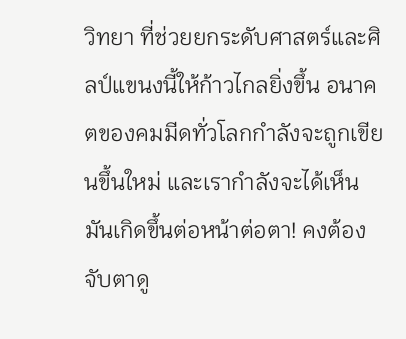วิทยา ที่ช่วยยกระดับศาสตร์และศิลป์แขนงนี้ให้ก้าวไกลยิ่งขึ้น อนาคตของคมมีดทั่วโลกกำลังจะถูกเขียนขึ้นใหม่ และเรากำลังจะได้เห็นมันเกิดขึ้นต่อหน้าต่อตา! คงต้องจับตาดู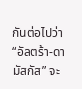กันต่อไปว่า “อัลตร้า-ดามัสกัส” จะ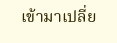เข้ามาเปลี่ย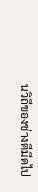นวิถีของช่างตีมีดไป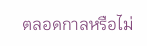ตลอดกาลหรือไม่